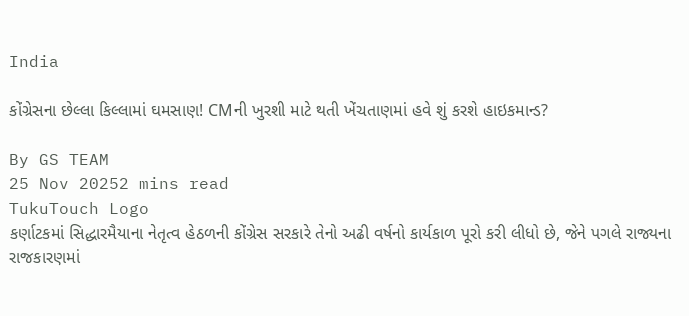India

કોંગ્રેસના છેલ્લા કિલ્લામાં ઘમસાણ! CMની ખુરશી માટે થતી ખેંચતાણમાં હવે શું કરશે હાઇકમાન્ડ?

By GS TEAM
25 Nov 20252 mins read
TukuTouch Logo
કર્ણાટકમાં સિદ્ધારમૈયાના નેતૃત્વ હેઠળની કોંગ્રેસ સરકારે તેનો અઢી વર્ષનો કાર્યકાળ પૂરો કરી લીધો છે, જેને પગલે રાજ્યના રાજકારણમાં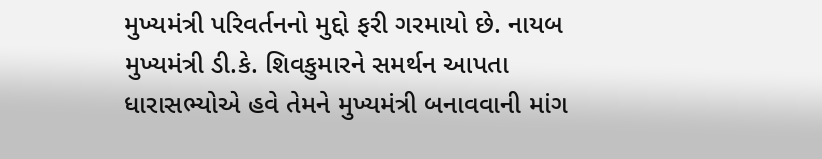મુખ્યમંત્રી પરિવર્તનનો મુદ્દો ફરી ગરમાયો છે. નાયબ મુખ્યમંત્રી ડી.કે. શિવકુમારને સમર્થન આપતા ધારાસભ્યોએ હવે તેમને મુખ્યમંત્રી બનાવવાની માંગ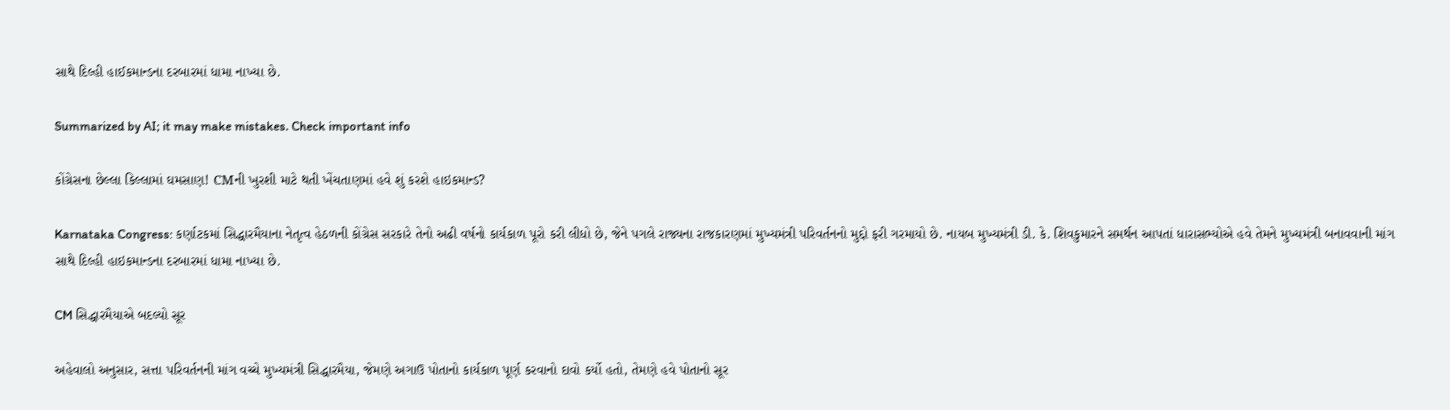સાથે દિલ્હી હાઈકમાન્ડના દરબારમાં ધામા નાખ્યા છે.

Summarized by AI; it may make mistakes. Check important info

કોંગ્રેસના છેલ્લા કિલ્લામાં ઘમસાણ! CMની ખુરશી માટે થતી ખેંચતાણમાં હવે શું કરશે હાઇકમાન્ડ?

Karnataka Congress: કર્ણાટકમાં સિદ્ધારમૈયાના નેતૃત્વ હેઠળની કોંગ્રેસ સરકારે તેનો અઢી વર્ષનો કાર્યકાળ પૂરો કરી લીધો છે, જેને પગલે રાજ્યના રાજકારણમાં મુખ્યમંત્રી પરિવર્તનનો મુદ્દો ફરી ગરમાયો છે. નાયબ મુખ્યમંત્રી ડી. કે. શિવકુમારને સમર્થન આપતાં ધારાસભ્યોએ હવે તેમને મુખ્યમંત્રી બનાવવાની માંગ સાથે દિલ્હી હાઇકમાન્ડના દરબારમાં ધામા નાખ્યા છે.

CM સિદ્ધારમૈયાએ બદલ્યો સૂર

અહેવાલો અનુસાર, સત્તા પરિવર્તનની માંગ વચ્ચે મુખ્યમંત્રી સિદ્ધારમૈયા, જેમણે અગાઉ પોતાનો કાર્યકાળ પૂર્ણ કરવાનો દાવો કર્યો હતો, તેમણે હવે પોતાનો સૂર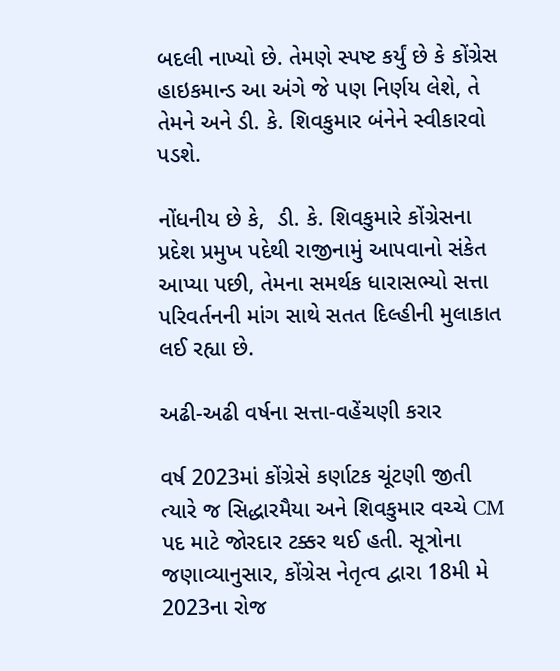બદલી નાખ્યો છે. તેમણે સ્પષ્ટ કર્યું છે કે કોંગ્રેસ હાઇકમાન્ડ આ અંગે જે પણ નિર્ણય લેશે, તે તેમને અને ડી. કે. શિવકુમાર બંનેને સ્વીકારવો પડશે.

નોંધનીય છે કે,  ડી. કે. શિવકુમારે કોંગ્રેસના પ્રદેશ પ્રમુખ પદેથી રાજીનામું આપવાનો સંકેત આપ્યા પછી, તેમના સમર્થક ધારાસભ્યો સત્તા પરિવર્તનની માંગ સાથે સતત દિલ્હીની મુલાકાત લઈ રહ્યા છે.

અઢી-અઢી વર્ષના સત્તા-વહેંચણી કરાર

વર્ષ 2023માં કોંગ્રેસે કર્ણાટક ચૂંટણી જીતી ત્યારે જ સિદ્ધારમૈયા અને શિવકુમાર વચ્ચે CM પદ માટે જોરદાર ટક્કર થઈ હતી. સૂત્રોના જણાવ્યાનુસાર, કોંગ્રેસ નેતૃત્વ દ્વારા 18મી મે 2023ના રોજ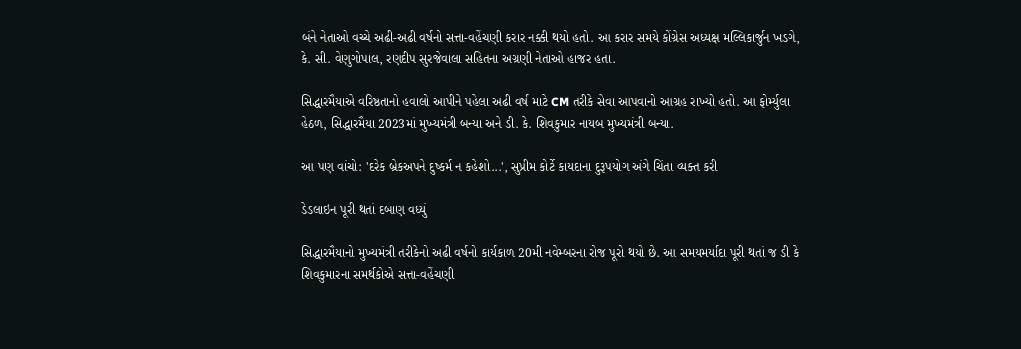બંને નેતાઓ વચ્ચે અઢી-અઢી વર્ષનો સત્તા-વહેંચણી કરાર નક્કી થયો હતો. આ કરાર સમયે કોંગ્રેસ અધ્યક્ષ મલ્લિકાર્જુન ખડગે, કે. સી. વેણુગોપાલ, રણદીપ સુરજેવાલા સહિતના અગ્રણી નેતાઓ હાજર હતા.

સિદ્ધારમૈયાએ વરિષ્ઠતાનો હવાલો આપીને પહેલા અઢી વર્ષ માટે CM તરીકે સેવા આપવાનો આગ્રહ રાખ્યો હતો. આ ફોર્મ્યુલા હેઠળ, સિદ્ધારમૈયા 2023માં મુખ્યમંત્રી બન્યા અને ડી. કે. શિવકુમાર નાયબ મુખ્યમંત્રી બન્યા.

આ પણ વાંચો: 'દરેક બ્રેકઅપને દુષ્કર્મ ન કહેશો...', સુપ્રીમ કોર્ટે કાયદાના દુરૂપયોગ અંગે ચિંતા વ્યક્ત કરી

ડેડલાઇન પૂરી થતાં દબાણ વધ્યું

સિદ્ધારમૈયાનો મુખ્યમંત્રી તરીકેનો અઢી વર્ષનો કાર્યકાળ 20મી નવેમ્બરના રોજ પૂરો થયો છે. આ સમયમર્યાદા પૂરી થતાં જ ડી કે શિવકુમારના સમર્થકોએ સત્તા-વહેંચણી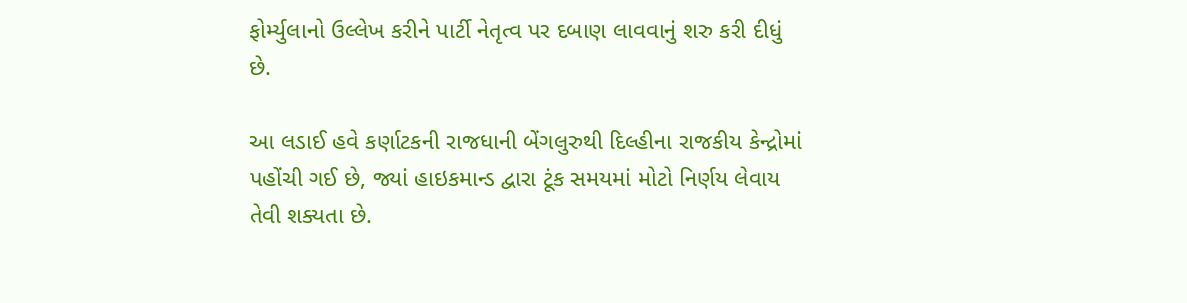ફોર્મ્યુલાનો ઉલ્લેખ કરીને પાર્ટી નેતૃત્વ પર દબાણ લાવવાનું શરુ કરી દીધું છે.

આ લડાઈ હવે કર્ણાટકની રાજધાની બેંગલુરુથી દિલ્હીના રાજકીય કેન્દ્રોમાં પહોંચી ગઈ છે, જ્યાં હાઇકમાન્ડ દ્વારા ટૂંક સમયમાં મોટો નિર્ણય લેવાય તેવી શક્યતા છે.